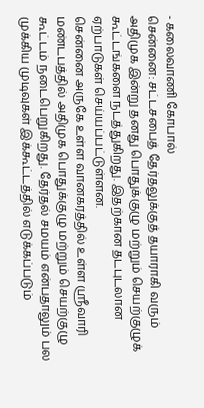- கலைவாணி கோபால்
சென்னை: சட்டசபைத் தேர்தலுக்குத் தயாராகி வரும் அதிமுக இன்று தனது பொதுக்குழு மற்றும் செயற்குழுக் கூட்டங்களை நடத்துகிறது. இதற்கான தடபுடலான ஏற்பாடுகள் செய்யப்பட்டுள்ளன.
சென்னை அருகே உள்ள வானகரத்தில் உள்ள ஸ்ரீவாரி மண்டபத்தில் அதிமுக பொதுக்குழு மற்றும் செயற்குழு கூட்டம் நடைபெறுகிறது. தேர்தல் சமயம் என்பதாலும் பல முக்கிய முடிவுகள் இக்கூட்டத்தில் எடுக்கப்படும்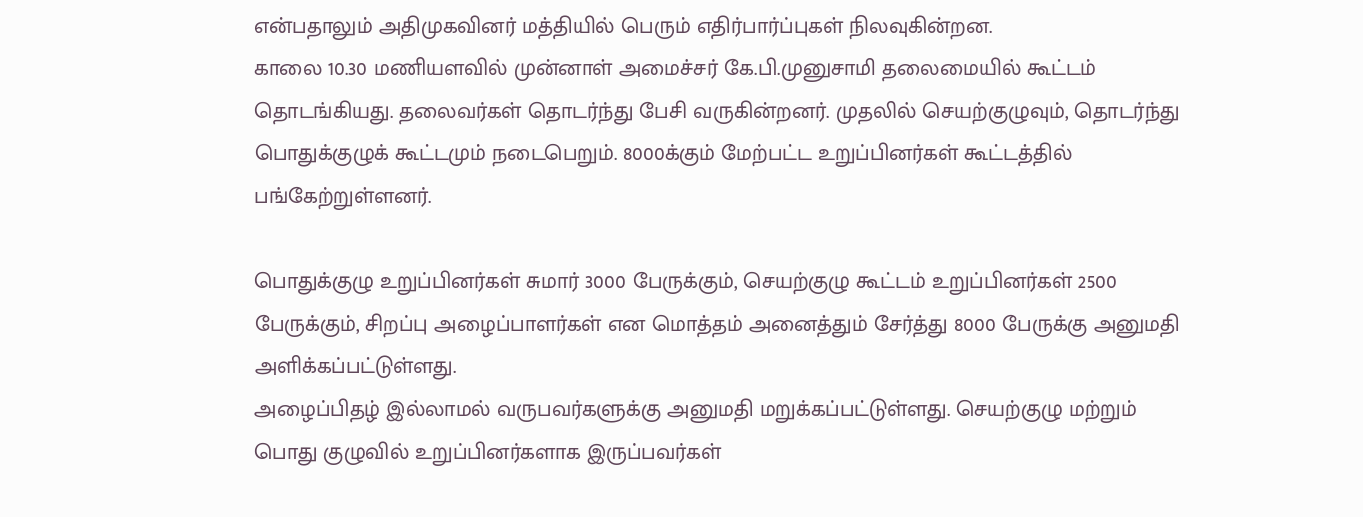என்பதாலும் அதிமுகவினர் மத்தியில் பெரும் எதிர்பார்ப்புகள் நிலவுகின்றன.
காலை 10.30 மணியளவில் முன்னாள் அமைச்சர் கே.பி.முனுசாமி தலைமையில் கூட்டம் தொடங்கியது. தலைவர்கள் தொடர்ந்து பேசி வருகின்றனர். முதலில் செயற்குழுவும், தொடர்ந்து பொதுக்குழுக் கூட்டமும் நடைபெறும். 8000க்கும் மேற்பட்ட உறுப்பினர்கள் கூட்டத்தில் பங்கேற்றுள்ளனர்.

பொதுக்குழு உறுப்பினர்கள் சுமார் 3000 பேருக்கும், செயற்குழு கூட்டம் உறுப்பினர்கள் 2500 பேருக்கும், சிறப்பு அழைப்பாளர்கள் என மொத்தம் அனைத்தும் சேர்த்து 8000 பேருக்கு அனுமதி அளிக்கப்பட்டுள்ளது.
அழைப்பிதழ் இல்லாமல் வருபவர்களுக்கு அனுமதி மறுக்கப்பட்டுள்ளது. செயற்குழு மற்றும் பொது குழுவில் உறுப்பினர்களாக இருப்பவர்கள்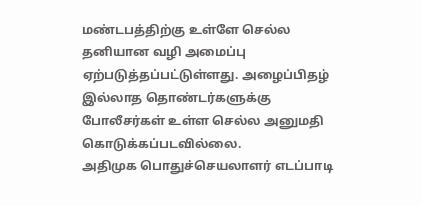மண்டபத்திற்கு உள்ளே செல்ல தனியான வழி அமைப்பு ஏற்படுத்தப்பட்டுள்ளது. அழைப்பிதழ் இல்லாத தொண்டர்களுக்கு போலீசர்கள் உள்ள செல்ல அனுமதி கொடுக்கப்படவில்லை.
அதிமுக பொதுச்செயலாளர் எடப்பாடி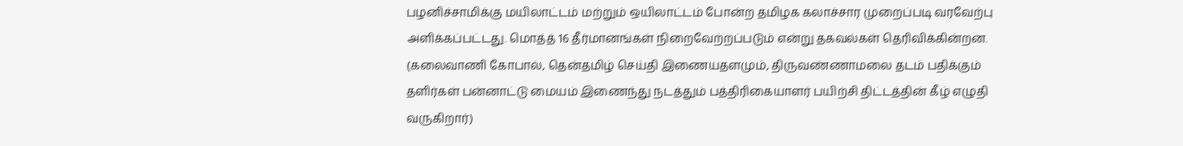பழனிச்சாமிக்கு மயிலாட்டம் மற்றும் ஒயிலாட்டம் போன்ற தமிழக கலாச்சார முறைப்படி வரவேற்பு அளிக்கப்பட்டது. மொத்த் 16 தீர்மானங்கள் நிறைவேற்றப்படும் என்று தகவல்கள் தெரிவிக்கின்றன.
(கலைவாணி கோபால், தென்தமிழ் செய்தி இணையதளமும், திருவண்ணாமலை தடம் பதிக்கும் தளிர்கள் பன்னாட்டு மையம் இணைந்து நடத்தும் பத்திரிகையாளர் பயிற்சி திட்டத்தின் கீழ் எழுதி வருகிறார்)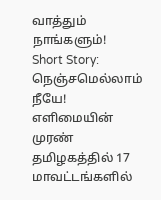வாத்தும் நாங்களும்!
Short Story: நெஞ்சமெல்லாம் நீயே!
எளிமையின் முரண்
தமிழகத்தில் 17 மாவட்டங்களில்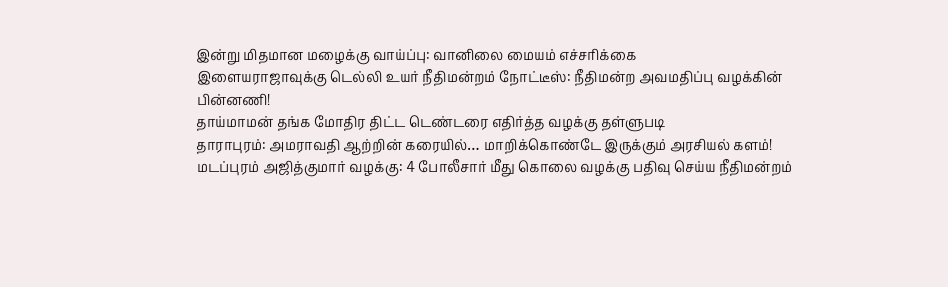இன்று மிதமான மழைக்கு வாய்ப்பு: வானிலை மையம் எச்சரிக்கை
இளையராஜாவுக்கு டெல்லி உயர் நீதிமன்றம் நோட்டீஸ்: நீதிமன்ற அவமதிப்பு வழக்கின் பின்னணி!
தாய்மாமன் தங்க மோதிர திட்ட டெண்டரை எதிர்த்த வழக்கு தள்ளுபடி
தாராபுரம்: அமராவதி ஆற்றின் கரையில்… மாறிக்கொண்டே இருக்கும் அரசியல் களம்!
மடப்புரம் அஜித்குமார் வழக்கு: 4 போலீசார் மீது கொலை வழக்கு பதிவு செய்ய நீதிமன்றம்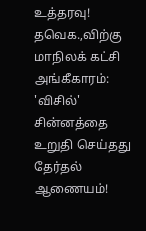உத்தரவு!
தவெக.,விற்கு மாநிலக் கட்சி அங்கீகாரம்: 'விசில்' சின்னத்தை உறுதி செய்தது தேர்தல் ஆணையம்!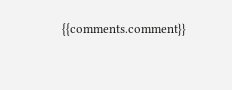{{comments.comment}}